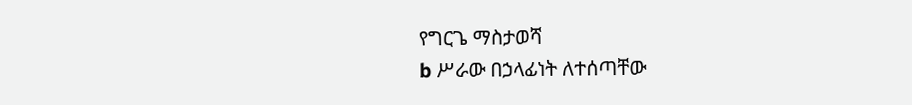የግርጌ ማስታወሻ
b ሥራው በኃላፊነት ለተሰጣቸው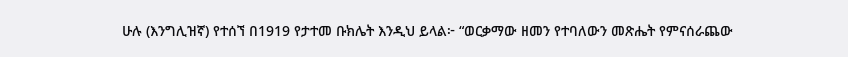ሁሉ (እንግሊዝኛ) የተሰኘ በ1919 የታተመ ቡክሌት እንዲህ ይላል፦ “ወርቃማው ዘመን የተባለውን መጽሔት የምናሰራጨው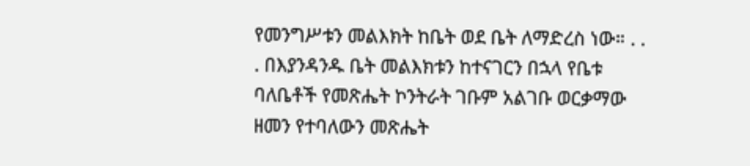የመንግሥቱን መልእክት ከቤት ወደ ቤት ለማድረስ ነው። . . . በእያንዳንዱ ቤት መልእክቱን ከተናገርን በኋላ የቤቱ ባለቤቶች የመጽሔት ኮንትራት ገቡም አልገቡ ወርቃማው ዘመን የተባለውን መጽሔት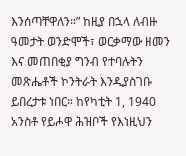እንሰጣቸዋለን።” ከዚያ በኋላ ለብዙ ዓመታት ወንድሞች፣ ወርቃማው ዘመን እና መጠበቂያ ግንብ የተባሉትን መጽሔቶች ኮንትራት እንዲያስገቡ ይበረታቱ ነበር። ከየካቲት 1, 1940 አንስቶ የይሖዋ ሕዝቦች የእነዚህን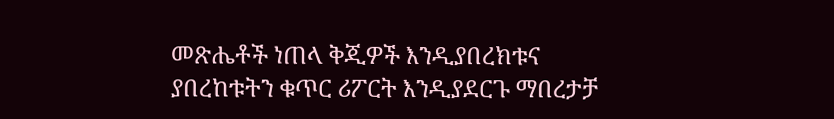መጽሔቶች ነጠላ ቅጂዎች እንዲያበረክቱና ያበረከቱትን ቁጥር ሪፖርት እንዲያደርጉ ማበረታቻ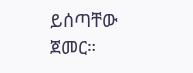ይሰጣቸው ጀመር።